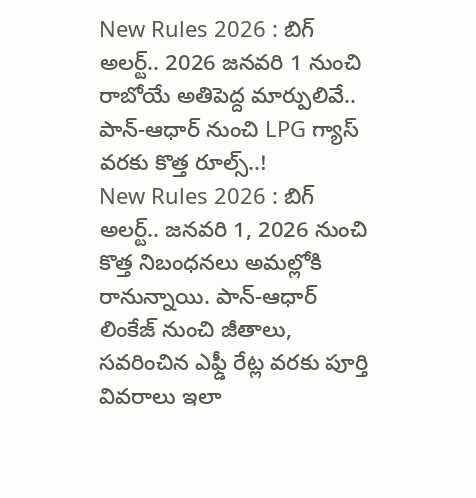New Rules 2026 : బిగ్ అలర్ట్.. 2026 జనవరి 1 నుంచి రాబోయే అతిపెద్ద మార్పులివే.. పాన్-ఆధార్ నుంచి LPG గ్యాస్ వరకు కొత్త రూల్స్..!
New Rules 2026 : బిగ్ అలర్ట్.. జనవరి 1, 2026 నుంచి కొత్త నిబంధనలు అమల్లోకి రానున్నాయి. పాన్-ఆధార్ లింకేజ్ నుంచి జీతాలు, సవరించిన ఎఫ్డీ రేట్ల వరకు పూర్తి వివరాలు ఇలా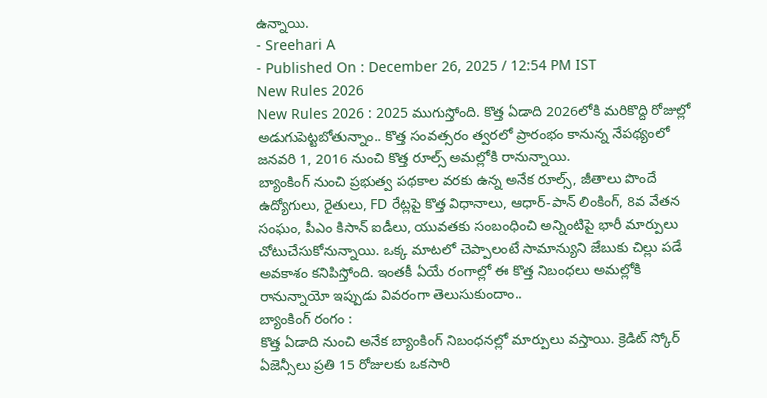ఉన్నాయి.
- Sreehari A
- Published On : December 26, 2025 / 12:54 PM IST
New Rules 2026
New Rules 2026 : 2025 ముగుస్తోంది. కొత్త ఏడాది 2026లోకి మరికొద్ది రోజుల్లో అడుగుపెట్టబోతున్నాం.. కొత్త సంవత్సరం త్వరలో ప్రారంభం కానున్న నేపథ్యంలో జనవరి 1, 2016 నుంచి కొత్త రూల్స్ అమల్లోకి రానున్నాయి.
బ్యాంకింగ్ నుంచి ప్రభుత్వ పథకాల వరకు ఉన్న అనేక రూల్స్, జీతాలు పొందే ఉద్యోగులు, రైతులు, FD రేట్లపై కొత్త విధానాలు, ఆధార్-పాన్ లింకింగ్, 8వ వేతన సంఘం, పీఎం కిసాన్ ఐడీలు, యువతకు సంబంధించి అన్నింటిపై భారీ మార్పులు చోటుచేసుకోనున్నాయి. ఒక్క మాటలో చెప్పాలంటే సామాన్యుని జేబుకు చిల్లు పడే అవకాశం కనిపిస్తోంది. ఇంతకీ ఏయే రంగాల్లో ఈ కొత్త నిబంధలు అమల్లోకి రానున్నాయో ఇప్పుడు వివరంగా తెలుసుకుందాం..
బ్యాంకింగ్ రంగం :
కొత్త ఏడాది నుంచి అనేక బ్యాంకింగ్ నిబంధనల్లో మార్పులు వస్తాయి. క్రెడిట్ స్కోర్ ఏజెన్సీలు ప్రతి 15 రోజులకు ఒకసారి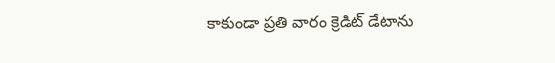కాకుండా ప్రతి వారం క్రెడిట్ డేటాను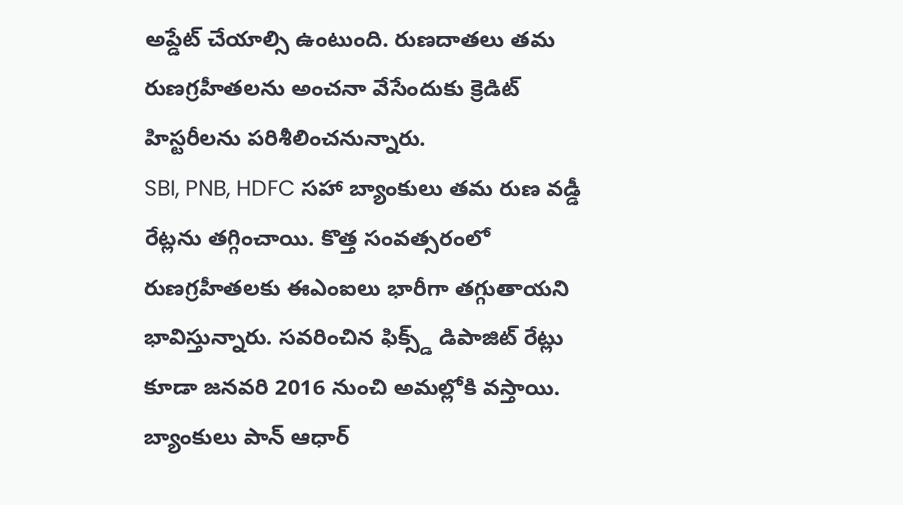అప్డేట్ చేయాల్సి ఉంటుంది. రుణదాతలు తమ రుణగ్రహీతలను అంచనా వేసేందుకు క్రెడిట్ హిస్టరీలను పరిశీలించనున్నారు.
SBI, PNB, HDFC సహా బ్యాంకులు తమ రుణ వడ్డీ రేట్లను తగ్గించాయి. కొత్త సంవత్సరంలో రుణగ్రహీతలకు ఈఎంఐలు భారీగా తగ్గుతాయని భావిస్తున్నారు. సవరించిన ఫిక్స్డ్ డిపాజిట్ రేట్లు కూడా జనవరి 2016 నుంచి అమల్లోకి వస్తాయి. బ్యాంకులు పాన్ ఆధార్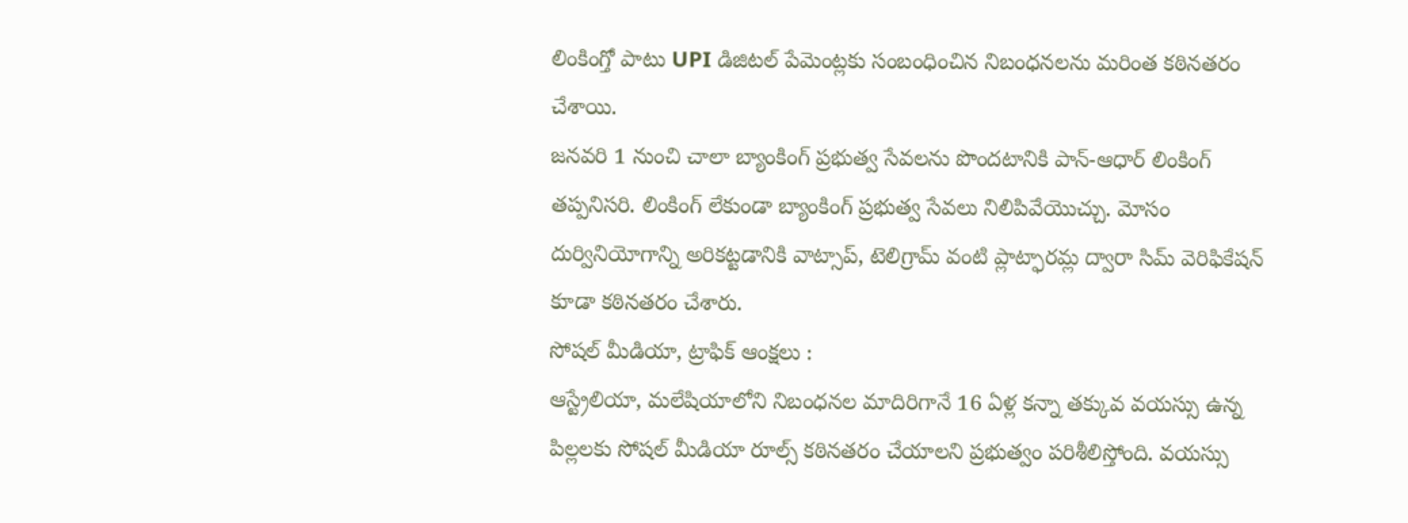లింకింగ్తో పాటు UPI డిజిటల్ పేమెంట్లకు సంబంధించిన నిబంధనలను మరింత కఠినతరం చేశాయి.
జనవరి 1 నుంచి చాలా బ్యాంకింగ్ ప్రభుత్వ సేవలను పొందటానికి పాన్-ఆధార్ లింకింగ్ తప్పనిసరి. లింకింగ్ లేకుండా బ్యాంకింగ్ ప్రభుత్వ సేవలు నిలిపివేయొచ్చు. మోసం దుర్వినియోగాన్ని అరికట్టడానికి వాట్సాప్, టెలిగ్రామ్ వంటి ప్లాట్ఫారమ్ల ద్వారా సిమ్ వెరిఫికేషన్ కూడా కఠినతరం చేశారు.
సోషల్ మీడియా, ట్రాఫిక్ ఆంక్షలు :
ఆస్ట్రేలియా, మలేషియాలోని నిబంధనల మాదిరిగానే 16 ఏళ్ల కన్నా తక్కువ వయస్సు ఉన్న పిల్లలకు సోషల్ మీడియా రూల్స్ కఠినతరం చేయాలని ప్రభుత్వం పరిశీలిస్తోంది. వయస్సు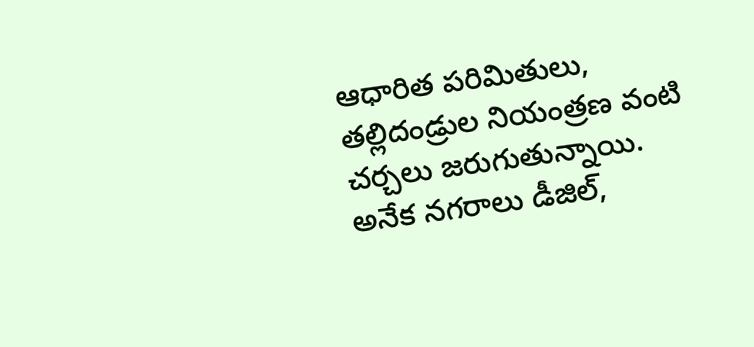ఆధారిత పరిమితులు, తల్లిదండ్రుల నియంత్రణ వంటి చర్చలు జరుగుతున్నాయి. అనేక నగరాలు డీజిల్,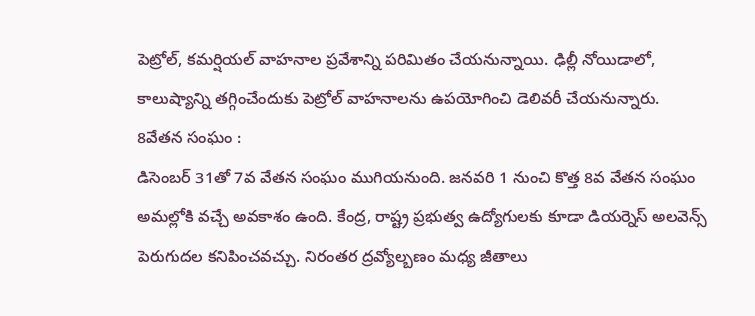పెట్రోల్, కమర్షియల్ వాహనాల ప్రవేశాన్ని పరిమితం చేయనున్నాయి. ఢిల్లీ నోయిడాలో, కాలుష్యాన్ని తగ్గించేందుకు పెట్రోల్ వాహనాలను ఉపయోగించి డెలివరీ చేయనున్నారు.
8వేతన సంఘం :
డిసెంబర్ 31తో 7వ వేతన సంఘం ముగియనుంది. జనవరి 1 నుంచి కొత్త 8వ వేతన సంఘం అమల్లోకి వచ్చే అవకాశం ఉంది. కేంద్ర, రాష్ట్ర ప్రభుత్వ ఉద్యోగులకు కూడా డియర్నెస్ అలవెన్స్ పెరుగుదల కనిపించవచ్చు. నిరంతర ద్రవ్యోల్బణం మధ్య జీతాలు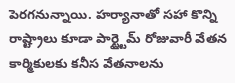పెరగనున్నాయి. హర్యానాతో సహా కొన్ని రాష్ట్రాలు కూడా పార్ట్టైమ్ రోజువారీ వేతన కార్మికులకు కనీస వేతనాలను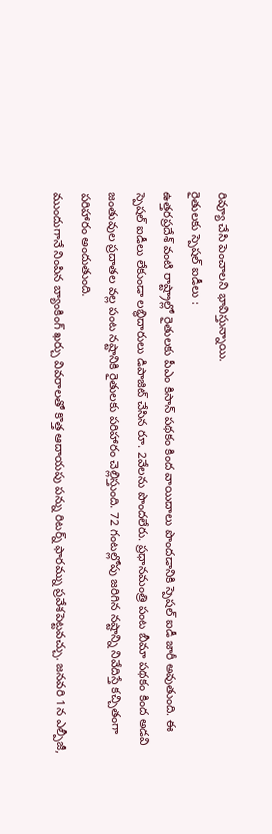రివ్యూ చేసి పెంచాలని భావిస్తున్నాయి.
రైతులకు స్పెషల్ ఐడీలు :
ఉత్తరప్రదేశ్ వంటి రాష్ట్రాల్లో రైతులకు పీఎం కిసాన్ పథకం కింద వాయిదాలు పొందడానికి స్పెషల్ ఐడీ జారీ అవుతుంది. ఈ స్పెషల్ ఐడీలు లేకుండా లబ్ధిదారులు డిపాజిట్ చేసిన రూ. 2వేలను పొందలేరు. ప్రధానమంత్రి పంట బీమా పథకం కింద అడవి జంతువుల ప్రదాతల వల్ల పంట నష్టానికి రైతులకు పరిహారం చెల్లిస్తుంది. 72 గంటల్లోపు జరిగిన నష్టాన్ని నివేదిస్తే కచ్చితంగా పరిహారం అందుతుంది.
ముందుగానే నింపిన బ్యాంకింగ్ ఖర్చు వివరాలతో కొత్త ఆదాయపు పన్ను రిటర్న్ ఫారమ్ను ప్రవేశపెట్టవచ్చు. జనవరి 1న ఎల్పీజీ,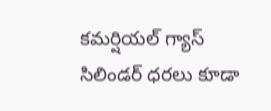కమర్షియల్ గ్యాస్ సిలిండర్ ధరలు కూడా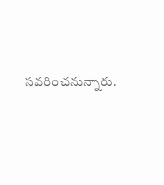సవరించనున్నారు.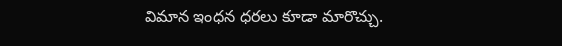విమాన ఇంధన ధరలు కూడా మారొచ్చు.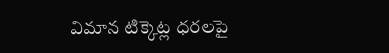విమాన టిక్కెట్ల ధరలపై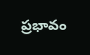ప్రభావం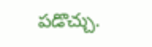పడొచ్చు.